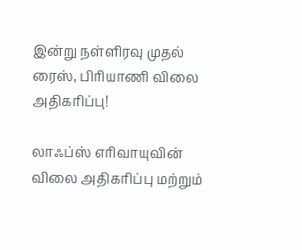இன்று நள்ளிரவு முதல் ரைஸ், பிரியாணி விலை அதிகரிப்பு!

லாஃப்ஸ் எரிவாயுவின் விலை அதிகரிப்பு மற்றும்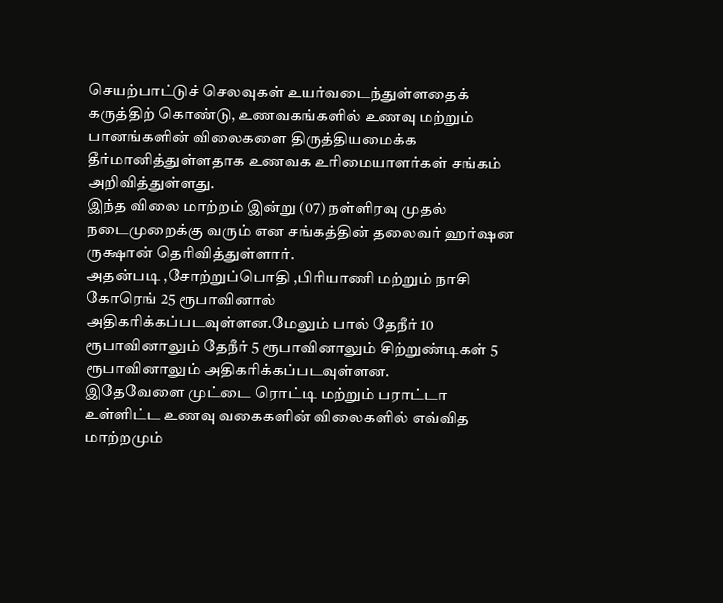செயற்பாட்டுச் செலவுகள் உயர்வடைந்துள்ளதைக் கருத்திற் கொண்டு, உணவகங்களில் உணவு மற்றும் பானங்களின் விலைகளை திருத்தியமைக்க தீர்மானித்துள்ளதாக உணவக உரிமையாளர்கள் சங்கம் அறிவித்துள்ளது.
இந்த விலை மாற்றம் இன்று (07) நள்ளிரவு முதல் நடைமுறைக்கு வரும் என சங்கத்தின் தலைவர் ஹர்ஷன ருக்ஷான் தெரிவித்துள்ளார்.
அதன்படி ,சோற்றுப்பொதி ,பிரியாணி மற்றும் நாசி கோரெங் 25 ரூபாவினால் அதிகரிக்கப்படவுள்ளன.மேலும் பால் தேநீர் 10 ரூபாவினாலும் தேநீர் 5 ரூபாவினாலும் சிற்றுண்டிகள் 5 ரூபாவினாலும் அதிகரிக்கப்படவுள்ளன.
இதேவேளை முட்டை ரொட்டி மற்றும் பராட்டா உள்ளிட்ட உணவு வகைகளின் விலைகளில் எவ்வித மாற்றமும்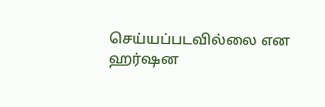செய்யப்படவில்லை என ஹர்ஷன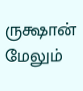ருக்ஷான் மேலும்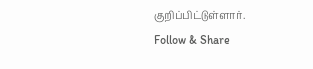குறிப்பிட்டுள்ளார்.
Follow & Share